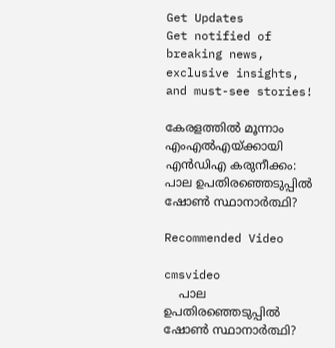Get Updates
Get notified of breaking news, exclusive insights, and must-see stories!

കേരളത്തില്‍ മൂന്നാം എംഎല്‍എയ്ക്കായി എന്‍ഡിഎ കരുനീക്കം: പാല ഉപതിരഞ്ഞെടുപ്പില്‍ ഷോണ്‍ സ്ഥാനാര്‍ത്ഥി?

Recommended Video

cmsvideo
    പാല ഉപതിരഞ്ഞെടുപ്പില്‍ ഷോണ്‍ സ്ഥാനാര്‍ത്ഥി?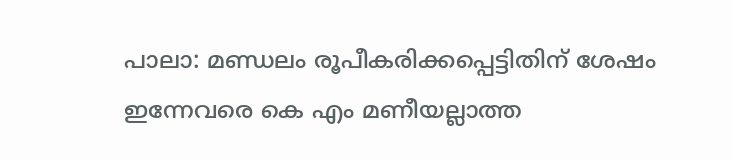പാലാ: മണ്ഡലം രൂപീകരിക്കപ്പെട്ടിതിന് ശേഷം ഇന്നേവരെ കെ എം മണീയല്ലാത്ത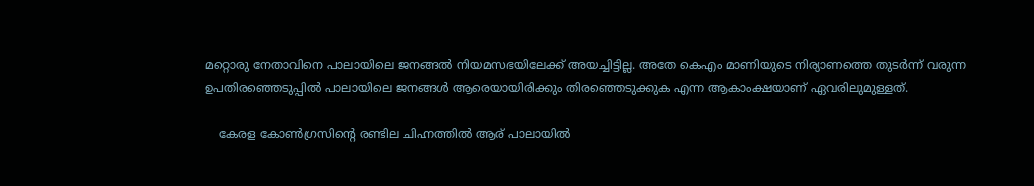മറ്റൊരു നേതാവിനെ പാലായിലെ ജനങ്ങല്‍ നിയമസഭയിലേക്ക് അയച്ചിട്ടില്ല. അതേ കെഎം മാണിയുടെ നിര്യാണത്തെ തുടര്‍ന്ന് വരുന്ന ഉപതിരഞ്ഞെടുപ്പില്‍ പാലായിലെ ജനങ്ങള്‍ ആരെയായിരിക്കും തിരഞ്ഞെടുക്കുക എന്ന ആകാംക്ഷയാണ് ഏവരിലുമുള്ളത്.

    കേരള കോണ്‍ഗ്രസിന്‍റെ രണ്ടില ചിഹ്നത്തില്‍ ആര് പാലായില്‍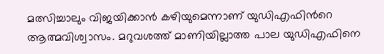മത്സിച്ചാലും വിജയിക്കാന്‍ കഴിയുമെന്നാണ് യുഡിഎഫിന്‍റെ ആത്മവിശ്വാസം. മറുവശത്ത് മാണിയില്ലാത്ത പാല യുഡിഎഫിനെ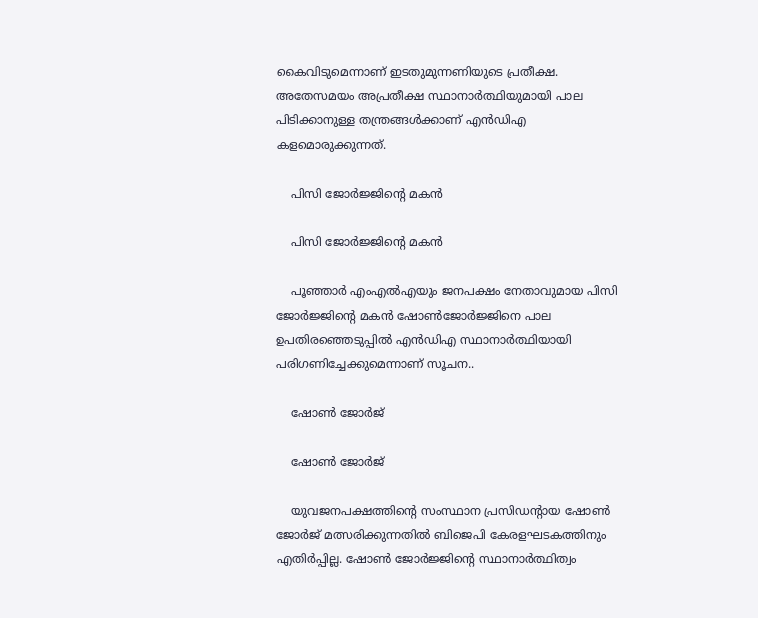കൈവിടുമെന്നാണ് ഇടതുമുന്നണിയുടെ പ്രതീക്ഷ. അതേസമയം അപ്രതീക്ഷ സ്ഥാനാര്‍ത്ഥിയുമായി പാല പിടിക്കാനുള്ള തന്ത്രങ്ങള്‍ക്കാണ് എന്‍ഡിഎ കളമൊരുക്കുന്നത്.

    പിസി ജോര്‍ജ്ജിന്‍റെ മകന്‍

    പിസി ജോര്‍ജ്ജിന്‍റെ മകന്‍

    പൂഞ്ഞാര്‍ എംഎല്‍എയും ജനപക്ഷം നേതാവുമായ പിസി ജോര്‍ജ്ജിന്‍റെ മകന്‍ ഷോണ്‍ജോര്‍ജ്ജിനെ പാല ഉപതിരഞ്ഞെടുപ്പില്‍ എന്‍ഡിഎ സ്ഥാനാര്‍ത്ഥിയായി പരിഗണിച്ചേക്കുമെന്നാണ് സൂചന..

    ഷോണ്‍ ജോര്‍ജ്

    ഷോണ്‍ ജോര്‍ജ്

    യുവജനപക്ഷത്തിന്‍റെ സംസ്ഥാന പ്രസിഡന്‍റായ ഷോണ്‍ ജോര്‍ജ് മത്സരിക്കുന്നതില്‍ ബിജെപി കേരളഘടകത്തിനും എതിര്‍പ്പില്ല. ഷോണ്‍ ജോര്‍ജ്ജിന്‍റെ സ്ഥാനാര്‍ത്ഥിത്വം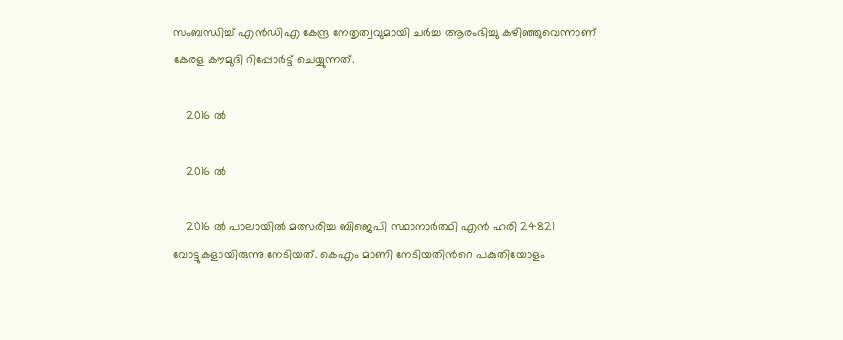സംബന്ധിച്ച് എന്‍ഡിഎ കേന്ദ്ര നേതൃത്വവുമായി ചര്‍ച്ച ആരംഭിച്ചു കഴിഞ്ഞുവെന്നാണ് കേരള കൗമുദി റിപ്പോര്‍ട്ട് ചെയ്യുന്നത്.

    2016 ല്‍

    2016 ല്‍

    2016 ല്‍ പാലായില്‍ മത്സരിച്ച ബിജെപി സ്ഥാനാര്‍ത്ഥി എന്‍ ഹരി 24821 വോട്ടുകളായിരുന്നു നേടിയത്. കെഎം മാണി നേടിയതിന്‍റെ പകുതിയോളം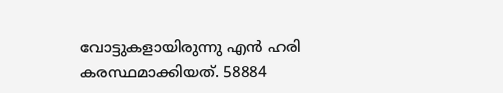വോട്ടുകളായിരുന്നു എന്‍ ഹരി കരസ്ഥമാക്കിയത്. 58884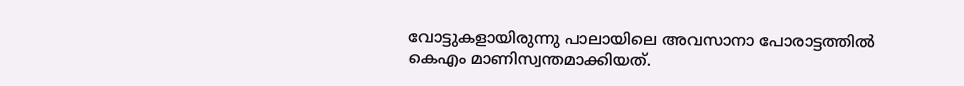വോട്ടുകളായിരുന്നു പാലായിലെ അവസാനാ പോരാട്ടത്തില്‍ കെഎം മാണിസ്വന്തമാക്കിയത്.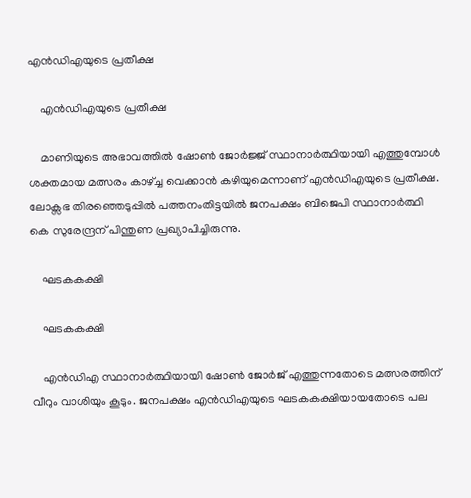എന്‍ഡിഎയുടെ പ്രതീക്ഷ

    എന്‍ഡിഎയുടെ പ്രതീക്ഷ

    മാണിയുടെ അഭാവത്തില്‍ ഷോണ്‍ ജോര്‍ജ്ജ് സ്ഥാനാര്‍ത്ഥിയായി എത്തുമ്പോള്‍ ശക്തമായ മത്സരം കാഴ്ച്ച വെക്കാന്‍ കഴിയുമെന്നാണ് എന്‍ഡിഎയുടെ പ്രതീക്ഷ. ലോക്സഭ തിരഞ്ഞെടുപ്പില്‍ പത്തനംതിട്ടയില്‍ ജനപക്ഷം ബിജെപി സ്ഥാനാര്‍ത്ഥി കെ സുരേന്ദ്രന് പിന്തുണ പ്രഖ്യാപിച്ചിരുന്നു.

    ഘടകകക്ഷി

    ഘടകകക്ഷി

    എൻഡിഎ സ്ഥാനാർത്ഥിയായി ഷോൺ ജോർജ് എത്തുന്നതോടെ മത്സരത്തിന് വീറും വാശിയും കൂടും. ജനപക്ഷം എൻഡിഎയുടെ ഘടകകക്ഷിയായതോടെ പല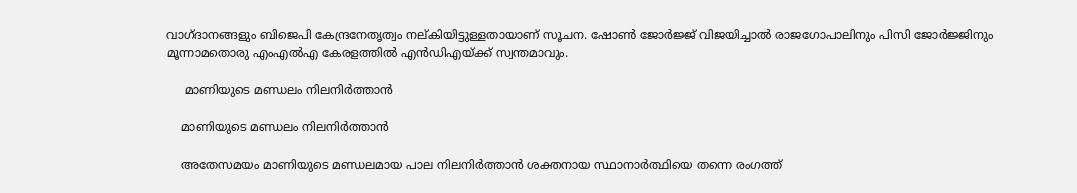വാഗ്ദാനങ്ങളും ബിജെപി കേന്ദ്രനേതൃത്വം നല്കിയിട്ടുള്ളതായാണ് സൂചന. ഷോണ്‍ ജോര്‍ജ്ജ് വിജയിച്ചാല്‍ രാജഗോപാലിനും പിസി ജോര്‍ജ്ജിനും മൂന്നാമതൊരു എംഎല്‍എ കേരളത്തില്‍ എന്‍ഡിഎയ്ക്ക് സ്വന്തമാവും.

     മാണിയുടെ മണ്ഡലം നിലനിര്‍ത്താന്‍

    മാണിയുടെ മണ്ഡലം നിലനിര്‍ത്താന്‍

    അതേസമയം മാണിയുടെ മണ്ഡലമായ പാല നിലനിര്‍ത്താന്‍ ശക്തനായ സ്ഥാനാര്‍ത്ഥിയെ തന്നെ രംഗത്ത്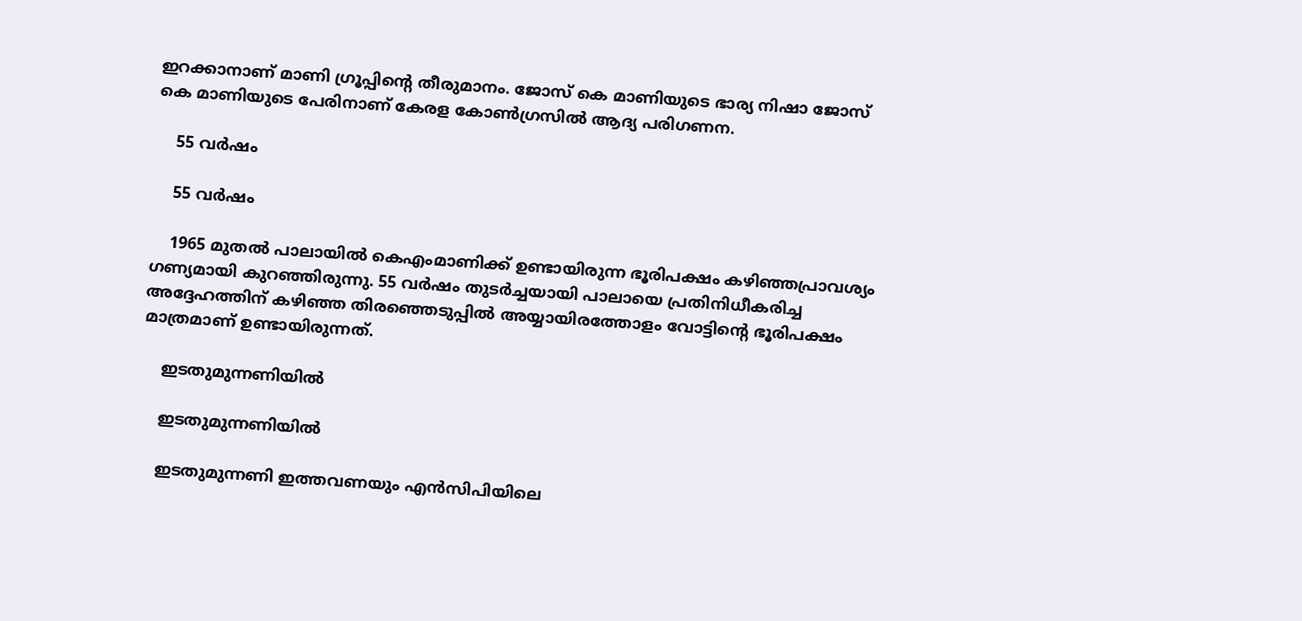ഇറക്കാനാണ് മാണി ഗ്രൂപ്പിന്‍റെ തീരുമാനം. ജോസ് കെ മാണിയുടെ ഭാര്യ നിഷാ ജോസ് കെ മാണിയുടെ പേരിനാണ് കേരള കോണ്‍ഗ്രസില്‍ ആദ്യ പരിഗണന.

    55 വർഷം

    55 വർഷം

    1965 മുതല്‍ പാലായിൽ കെഎംമാണിക്ക് ഉണ്ടായിരുന്ന ഭൂരിപക്ഷം കഴിഞ്ഞപ്രാവശ്യം ഗണ്യമായി കുറഞ്ഞിരുന്നു. 55 വർഷം തുടർച്ചയായി പാലായെ പ്രതിനിധീകരിച്ച അദ്ദേഹത്തിന് കഴിഞ്ഞ തിരഞ്ഞെടുപ്പിൽ അയ്യായിരത്തോളം വോട്ടിന്റെ ഭൂരിപക്ഷം മാത്രമാണ് ഉണ്ടായിരുന്നത്.

    ഇടതുമുന്നണിയില്‍

    ഇടതുമുന്നണിയില്‍

    ഇടതുമുന്നണി ഇത്തവണയും എന്‍സിപിയിലെ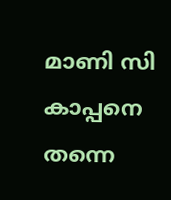മാണി സി കാപ്പനെ തന്നെ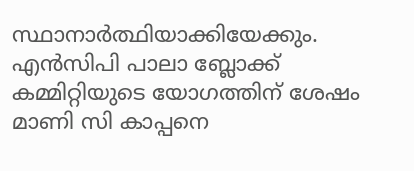സ്ഥാനാര്‍ത്ഥിയാക്കിയേക്കും. എന്‍സിപി പാലാ ബ്ലോക്ക് കമ്മിറ്റിയുടെ യോഗത്തിന് ശേഷം മാണി സി കാപ്പനെ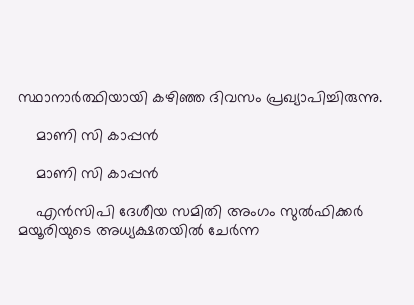സ്ഥാനാര്‍ത്ഥിയായി കഴിഞ്ഞ ദിവസം പ്രഖ്യാപിച്ചിരുന്നു.

    മാണി സി കാപ്പന്‍

    മാണി സി കാപ്പന്‍

    എന്‍സിപി ദേശീയ സമിതി അംഗം സുല്‍ഫിക്കര്‍ മയൂരിയുടെ അധ്യക്ഷതയില്‍ ചേര്‍ന്ന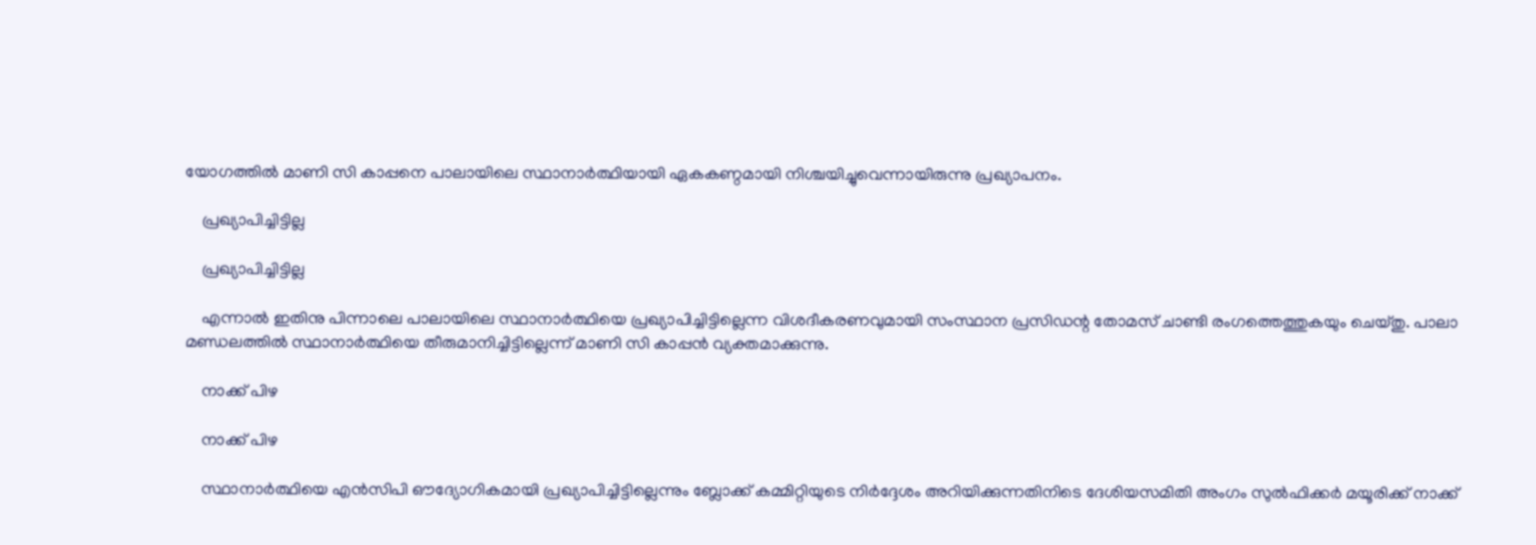യോഗത്തില്‍ മാണി സി കാപ്പനെ പാലായിലെ സ്ഥാനാര്‍ത്ഥിയായി ഏകകണ്ഠമായി നിശ്ചയിച്ചുവെന്നായിരുന്നു പ്രഖ്യാപനം.

    പ്രഖ്യാപിച്ചിട്ടില്ല

    പ്രഖ്യാപിച്ചിട്ടില്ല

    എന്നാല്‍ ഇതിനു പിന്നാലെ പാലായിലെ സ്ഥാനാര്‍ത്ഥിയെ പ്രഖ്യാപിച്ചിട്ടില്ലെന്ന വിശദീകരണവുമായി സംസ്ഥാന പ്രസിഡന്റ തോമസ് ചാണ്ടി രംഗത്തെത്തുകയും ചെയ്തു. പാലാ മണ്ഡലത്തില്‍ സ്ഥാനാര്‍ത്ഥിയെ തീരുമാനിച്ചിട്ടില്ലെന്ന് മാണി സി കാപ്പന്‍ വ്യക്തമാക്കുന്നു.

    നാക്ക് പിഴ

    നാക്ക് പിഴ

    സ്ഥാനാര്‍ത്ഥിയെ എന്‍സിപി ഔദ്യോഗികമായി പ്രഖ്യാപിച്ചിട്ടില്ലെന്നും ബ്ലോക്ക് കമ്മിറ്റിയുടെ നിര്‍ദ്ദേശം അറിയിക്കുന്നതിനിടെ ദേശിയസമിതി അംഗം സുല്‍ഫിക്കര്‍ മയൂരിക്ക് നാക്ക്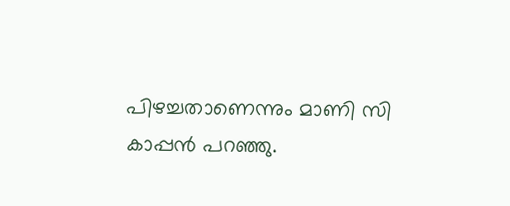പിഴച്ചതാണെന്നും മാണി സി കാപ്പന്‍ പറഞ്ഞു.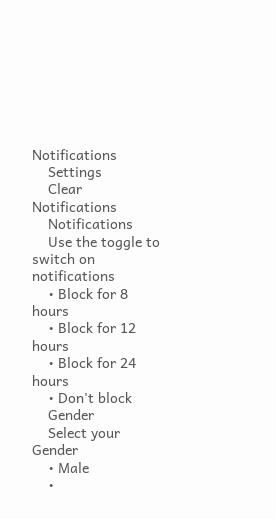Notifications
    Settings
    Clear Notifications
    Notifications
    Use the toggle to switch on notifications
    • Block for 8 hours
    • Block for 12 hours
    • Block for 24 hours
    • Don't block
    Gender
    Select your Gender
    • Male
    •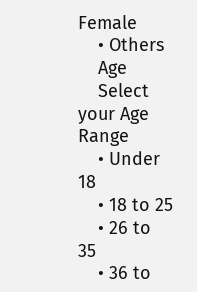Female
    • Others
    Age
    Select your Age Range
    • Under 18
    • 18 to 25
    • 26 to 35
    • 36 to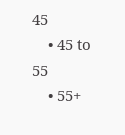45
    • 45 to 55
    • 55+